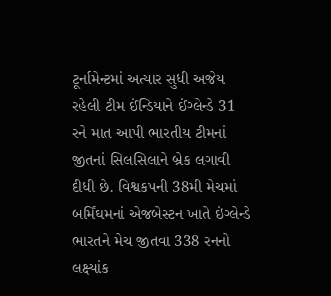ટૂર્નામેન્ટમાં અત્યાર સુધી અજેય રહેલી ટીમ ઈંન્ડિયાને ઈંગ્લેન્ડે 31 રને માત આપી ભારતીય ટીમનાં જીતનાં સિલસિલાને બ્રેક લગાવી દીધી છે. વિશ્વકપની 38મી મેચમાં બર્મિંઘમનાં એજબેસ્ટન ખાતે ઇંગ્લેન્ડે ભારતને મેચ જીતવા 338 રનનો લક્ષ્યાંક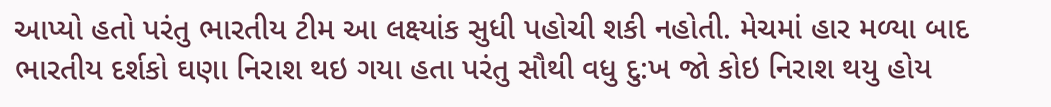આપ્યો હતો પરંતુ ભારતીય ટીમ આ લક્ષ્યાંક સુધી પહોચી શકી નહોતી. મેચમાં હાર મળ્યા બાદ ભારતીય દર્શકો ઘણા નિરાશ થઇ ગયા હતા પરંતુ સૌથી વધુ દુ:ખ જો કોઇ નિરાશ થયુ હોય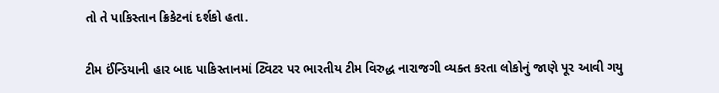તો તે પાકિસ્તાન ક્રિકેટનાં દર્શકો હતા.

ટીમ ઈંન્ડિયાની હાર બાદ પાકિસ્તાનમાં ટ્વિટર પર ભારતીય ટીમ વિરુદ્ધ નારાજગી વ્યક્ત કરતા લોકોનું જાણે પૂર આવી ગયુ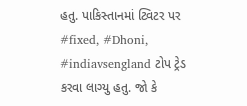હતુ. પાકિસ્તાનમાં ટ્વિટર પર #fixed, #Dhoni, #indiavsengland ટોપ ટ્રેડ કરવા લાગ્યુ હતુ. જો કે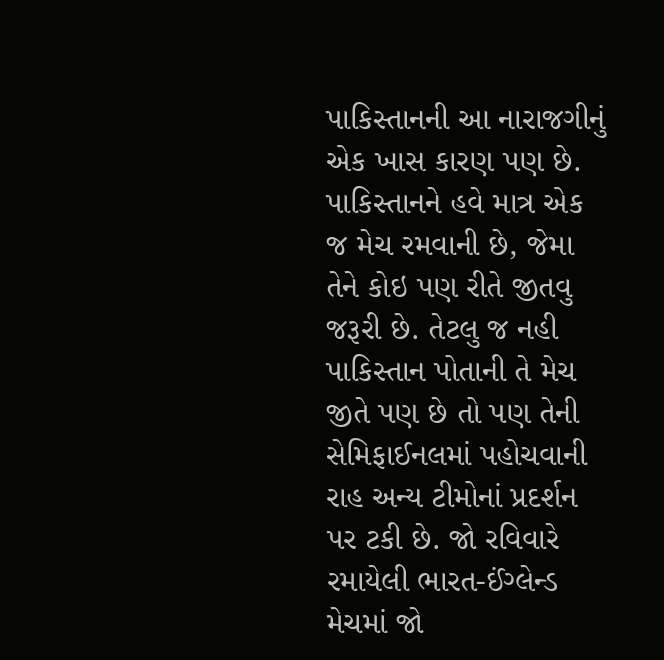પાકિસ્તાનની આ નારાજગીનું એક ખાસ કારણ પણ છે. પાકિસ્તાનને હવે માત્ર એક જ મેચ રમવાની છે, જેમા તેને કોઇ પણ રીતે જીતવુ જરૂરી છે. તેટલુ જ નહી પાકિસ્તાન પોતાની તે મેચ જીતે પણ છે તો પણ તેની સેમિફાઈનલમાં પહોચવાની રાહ અન્ય ટીમોનાં પ્રદર્શન પર ટકી છે. જો રવિવારે રમાયેલી ભારત-ઈંગ્લેન્ડ મેચમાં જો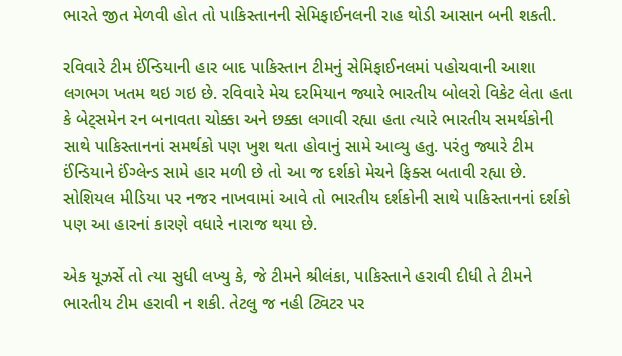ભારતે જીત મેળવી હોત તો પાકિસ્તાનની સેમિફાઈનલની રાહ થોડી આસાન બની શકતી.

રવિવારે ટીમ ઈંન્ડિયાની હાર બાદ પાકિસ્તાન ટીમનું સેમિફાઈનલમાં પહોચવાની આશા લગભગ ખતમ થઇ ગઇ છે. રવિવારે મેચ દરમિયાન જ્યારે ભારતીય બોલરો વિકેટ લેતા હતા કે બેટ્સમેન રન બનાવતા ચોક્કા અને છક્કા લગાવી રહ્યા હતા ત્યારે ભારતીય સમર્થકોની સાથે પાકિસ્તાનનાં સમર્થકો પણ ખુશ થતા હોવાનું સામે આવ્યુ હતુ. પરંતુ જ્યારે ટીમ ઈંન્ડિયાને ઈંગ્લેન્ડ સામે હાર મળી છે તો આ જ દર્શકો મેચને ફિક્સ બતાવી રહ્યા છે. સોશિયલ મીડિયા પર નજર નાખવામાં આવે તો ભારતીય દર્શકોની સાથે પાકિસ્તાનનાં દર્શકો પણ આ હારનાં કારણે વધારે નારાજ થયા છે.

એક યૂઝર્સે તો ત્યા સુધી લખ્યુ કે, જે ટીમને શ્રીલંકા, પાકિસ્તાને હરાવી દીધી તે ટીમને ભારતીય ટીમ હરાવી ન શકી. તેટલુ જ નહી ટ્વિટર પર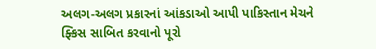અલગ-અલગ પ્રકારનાં આંકડાઓ આપી પાકિસ્તાન મેચને ફ્કિસ સાબિત કરવાનો પૂરો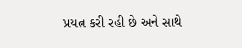પ્રયત્ન કરી રહી છે અને સાથે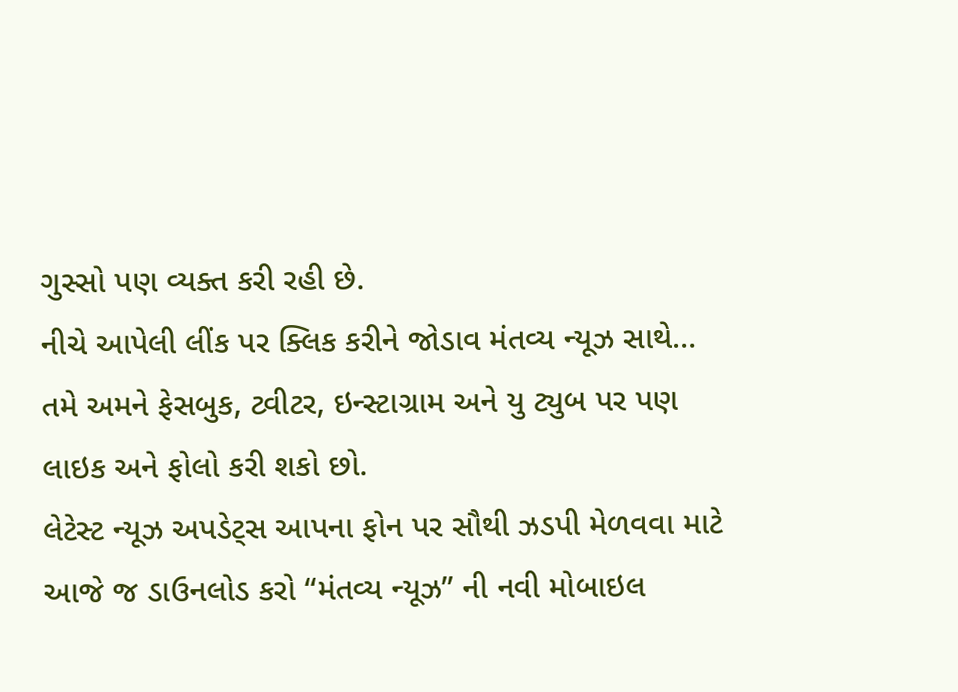ગુસ્સો પણ વ્યક્ત કરી રહી છે.
નીચે આપેલી લીંક પર ક્લિક કરીને જોડાવ મંતવ્ય ન્યૂઝ સાથે…
તમે અમને ફેસબુક, ટ્વીટર, ઇન્સ્ટાગ્રામ અને યુ ટ્યુબ પર પણ લાઇક અને ફોલો કરી શકો છો.
લેટેસ્ટ ન્યૂઝ અપડેટ્સ આપના ફોન પર સૌથી ઝડપી મેળવવા માટે આજે જ ડાઉનલોડ કરો “મંતવ્ય ન્યૂઝ” ની નવી મોબાઇલ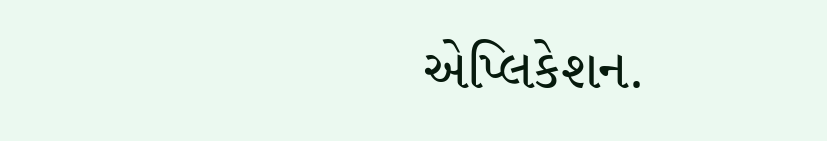એપ્લિકેશન.